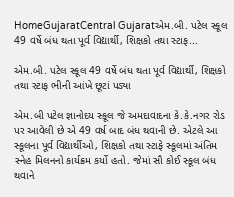HomeGujaratCentral Gujaratએમ.બી. પટેલ સ્કૂલ 49 વર્ષે બંધ થતા પૂર્વ વિદ્યાર્થી, શિક્ષકો તથા સ્ટાફ...

એમ.બી. પટેલ સ્કૂલ 49 વર્ષે બંધ થતા પૂર્વ વિદ્યાર્થી, શિક્ષકો તથા સ્ટાફ ભીની આંખે છૂટાં પડ્યા

એમ.બી પટેલ જ્ઞાનોદય સ્કૂલ જે અમદાવાદના કે.કે.નગર રોડ પર આવેલી છે એ 49 વર્ષ બાદ બંધ થવાની છે. એટલે આ સ્કૂલના પૂર્વ વિદ્યાર્થીઓ, શિક્ષકો તથા સ્ટાફે સ્કૂલમાં અંતિમ સ્નેહ મિલનનો કાર્યક્રમ કર્યો હતો. જેમાં સૌ કોઈ સ્કૂલ બંધ થવાને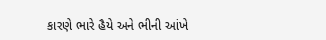કારણે ભારે હૈયે અને ભીની આંખે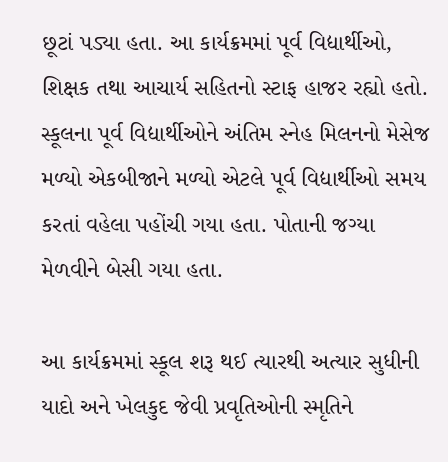છૂટાં પડ્યા હતા. આ કાર્યક્રમમાં પૂર્વ વિદ્યાર્થીઓ, શિક્ષક તથા આચાર્ય સહિતનો સ્ટાફ હાજર રહ્યો હતો. સ્કૂલના પૂર્વ વિદ્યાર્થીઓને અંતિમ સ્નેહ મિલનનો મેસેજ મળ્યો એકબીજાને મળ્યો એટલે પૂર્વ વિદ્યાર્થીઓ સમય કરતાં વહેલા પહોંચી ગયા હતા. પોતાની જગ્યા મેળવીને બેસી ગયા હતા.

આ કાર્યક્રમમાં સ્કૂલ શરૂ થઈ ત્યારથી અત્યાર સુધીની યાદો અને ખેલકુદ જેવી પ્રવૃતિઓની સ્મૃતિને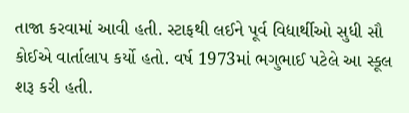તાજા કરવામાં આવી હતી. સ્ટાફથી લઈને પૂર્વ વિદ્યાર્થીઓ સુધી સૌ કોઈએ વાર્તાલાપ કર્યો હતો. વર્ષ 1973માં ભગુભાઈ પટેલે આ સ્કૂલ શરૂ કરી હતી.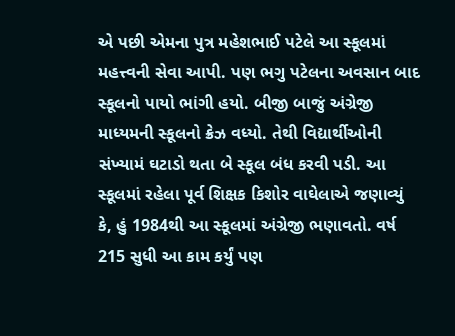એ પછી એમના પુત્ર મહેશભાઈ પટેલે આ સ્કૂલમાં મહત્ત્વની સેવા આપી. પણ ભગુ પટેલના અવસાન બાદ સ્કૂલનો પાયો ભાંગી હયો. બીજી બાજું અંગ્રેજી માધ્યમની સ્કૂલનો ક્રેઝ વધ્યો. તેથી વિદ્યાર્થીઓની સંખ્યામં ઘટાડો થતા બે સ્કૂલ બંધ કરવી પડી. આ સ્કૂલમાં રહેલા પૂર્વ શિક્ષક કિશોર વાઘેલાએ જણાવ્યું કે, હું 1984થી આ સ્કૂલમાં અંગ્રેજી ભણાવતો. વર્ષ 215 સુધી આ કામ કર્યું પણ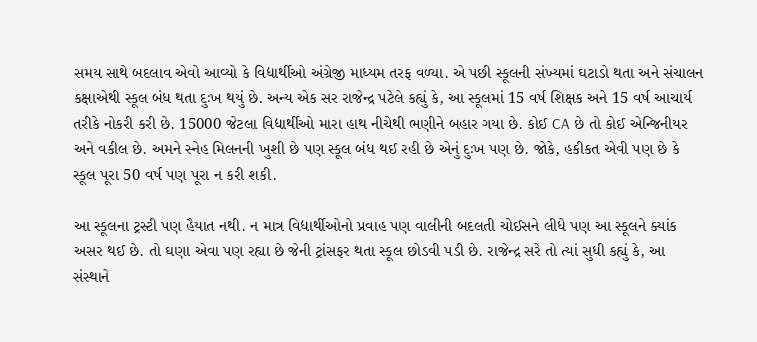સમય સાથે બદલાવ એવો આવ્યો કે વિદ્યાર્થીઓ અંગ્રેજી માધ્યમ તરફ વળ્યા. એ પછી સ્કૂલની સંખ્યમાં ઘટાડો થતા અને સંચાલન કક્ષાએથી સ્કૂલ બંધ થતા દુઃખ થયું છે. અન્ય એક સર રાજેન્દ્ર પટેલે કહ્યું કે, આ સ્કૂલમાં 15 વર્ષ શિક્ષક અને 15 વર્ષ આચાર્ય તરીકે નોકરી કરી છે. 15000 જેટલા વિદ્યાર્થીઓ મારા હાથ નીચેથી ભણીને બહાર ગયા છે. કોઈ CA છે તો કોઈ એન્જિનીયર અને વકીલ છે. અમને સ્નેહ મિલનની ખુશી છે પણ સ્કૂલ બંધ થઈ રહી છે એનું દુઃખ પણ છે. જોકે, હકીકત એવી પણ છે કે સ્કૂલ પૂરા 50 વર્ષ પણ પૂરા ન કરી શકી.

આ સ્કૂલના ટ્રસ્ટી પણ હૈયાત નથી. ન માત્ર વિદ્યાર્થીઓનો પ્રવાહ પણ વાલીની બદલતી ચોઈસને લીધે પણ આ સ્કૂલને ક્યાંક અસર થઈ છે. તો ઘણા એવા પણ રહ્યા છે જેની ટ્રાંસફર થતા સ્કૂલ છોડવી પડી છે. રાજેન્દ્ર સરે તો ત્યાં સુધી કહ્યું કે, આ સંસ્થાને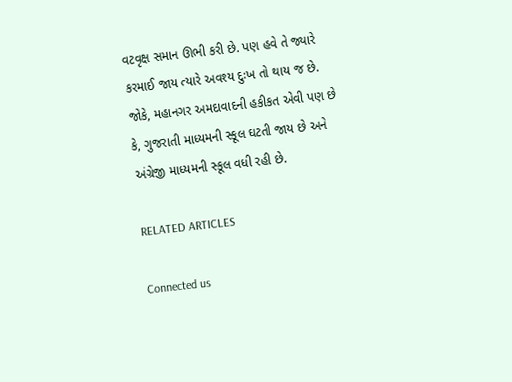વટવૃક્ષ સમાન ઊભી કરી છે. પણ હવે તે જ્યારે કરમાઈ જાય ત્યારે અવશ્ય દુઃખ તો થાય જ છે. જોકે, મહાનગર અમદાવાદની હકીકત એવી પણ છે કે, ગુજરાતી માધ્યમની સ્કૂલ ઘટતી જાય છે અને અંગ્રેજી માધ્યમની સ્કૂલ વધી રહી છે.

RELATED ARTICLES

Connected us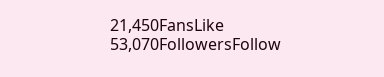21,450FansLike
53,070FollowersFollow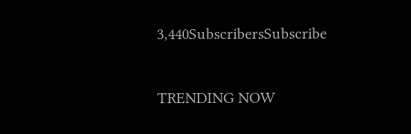3,440SubscribersSubscribe

TRENDING NOW